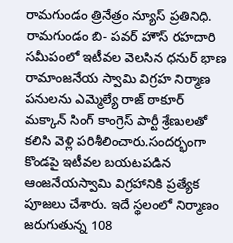రామగుండం త్రినేత్రం న్యూస్ ప్రతినిధి. రామగుండం బి- పవర్ హౌస్ రహదారి సమీపంలో ఇటీవల వెలసిన ధనుర్ భాణ రామాంజనేయ స్వామి విగ్రహ నిర్మాణ పనులను ఎమ్మెల్యే రాజ్ ఠాకూర్ మక్కాన్ సింగ్ కాంగ్రెస్ పార్టీ శ్రేణులతో కలిసి వెళ్లి పరిశీలించారు.సందర్భంగా కొండపై ఇటీవల బయటపడిన ఆంజనేయస్వామి విగ్రహానికి ప్రత్యేక పూజలు చేశారు. ఇదే స్థలంలో నిర్మాణం జరుగుతున్న 108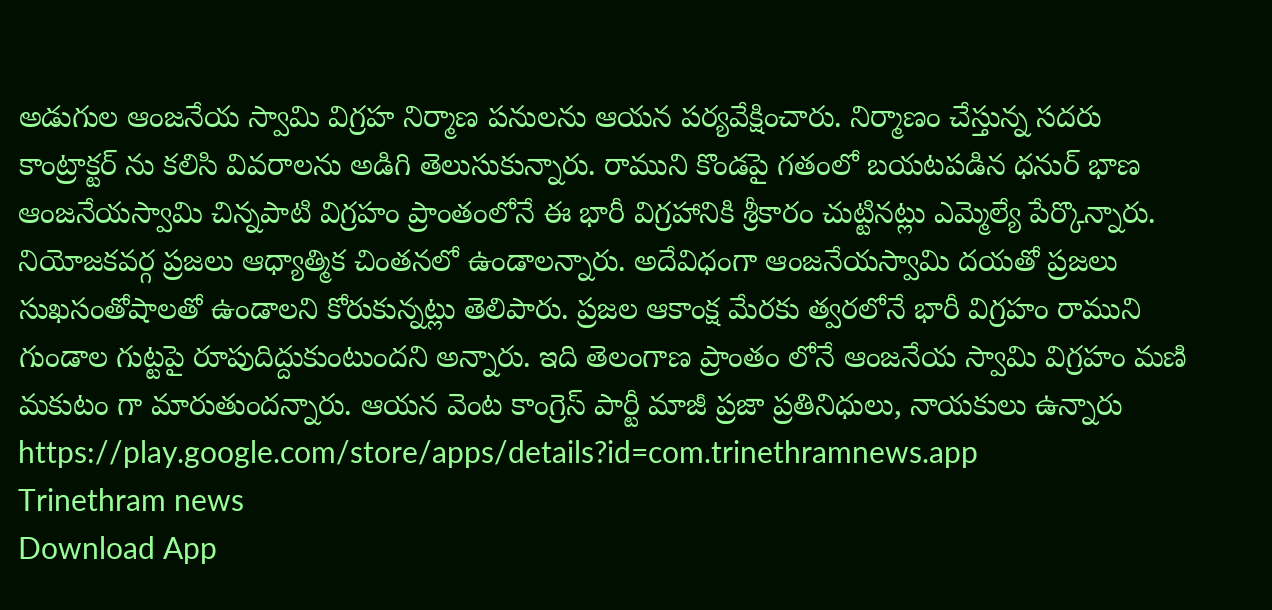అడుగుల ఆంజనేయ స్వామి విగ్రహ నిర్మాణ పనులను ఆయన పర్యవేక్షించారు. నిర్మాణం చేస్తున్న సదరు కాంట్రాక్టర్ ను కలిసి వివరాలను అడిగి తెలుసుకున్నారు. రాముని కొండపై గతంలో బయటపడిన ధనుర్ భాణ ఆంజనేయస్వామి చిన్నపాటి విగ్రహం ప్రాంతంలోనే ఈ భారీ విగ్రహానికి శ్రీకారం చుట్టినట్లు ఎమ్మెల్యే పేర్కొన్నారు.
నియోజకవర్గ ప్రజలు ఆధ్యాత్మిక చింతనలో ఉండాలన్నారు. అదేవిధంగా ఆంజనేయస్వామి దయతో ప్రజలు సుఖసంతోషాలతో ఉండాలని కోరుకున్నట్లు తెలిపారు. ప్రజల ఆకాంక్ష మేరకు త్వరలోనే భారీ విగ్రహం రాముని గుండాల గుట్టపై రూపుదిద్దుకుంటుందని అన్నారు. ఇది తెలంగాణ ప్రాంతం లోనే ఆంజనేయ స్వామి విగ్రహం మణి మకుటం గా మారుతుందన్నారు. ఆయన వెంట కాంగ్రెస్ పార్టీ మాజీ ప్రజా ప్రతినిధులు, నాయకులు ఉన్నారు
https://play.google.com/store/apps/details?id=com.trinethramnews.app
Trinethram news
Download App